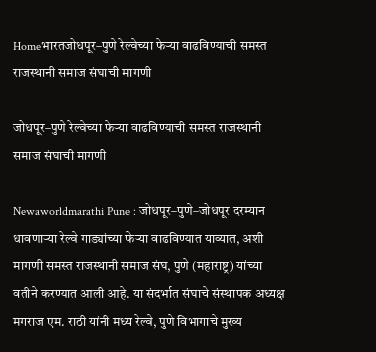Homeभारतजोधपूर–पुणे रेल्वेच्या फेऱ्या वाढविण्याची समस्त राजस्थानी समाज संघाची मागणी

जोधपूर–पुणे रेल्वेच्या फेऱ्या वाढविण्याची समस्त राजस्थानी समाज संघाची मागणी

Newaworldmarathi Pune : जोधपूर–पुणे–जोधपूर दरम्यान धावणाऱ्या रेल्वे गाड्यांच्या फेऱ्या वाढविण्यात याव्यात, अशी मागणी समस्त राजस्थानी समाज संघ, पुणे (महाराष्ट्र) यांच्या वतीने करण्यात आली आहे. या संदर्भात संघाचे संस्थापक अध्यक्ष मगराज एम. राठी यांनी मध्य रेल्वे, पुणे विभागाचे मुख्य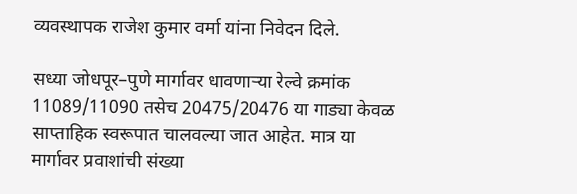व्यवस्थापक राजेश कुमार वर्मा यांना निवेदन दिले.

सध्या जोधपूर–पुणे मार्गावर धावणाऱ्या रेल्वे क्रमांक 11089/11090 तसेच 20475/20476 या गाड्या केवळ साप्ताहिक स्वरूपात चालवल्या जात आहेत. मात्र या मार्गावर प्रवाशांची संख्या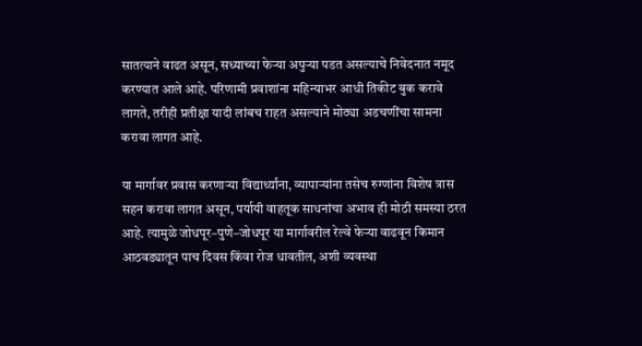सातत्याने वाढत असून, सध्याच्या फेऱ्या अपुऱ्या पडत असल्याचे निवेदनात नमूद करण्यात आले आहे. परिणामी प्रवाशांना महिन्याभर आधी तिकीट बुक करावे लागते, तरीही प्रतीक्षा यादी लांबच राहत असल्याने मोठ्या अडचणींचा सामना करावा लागत आहे.

या मार्गावर प्रवास करणाऱ्या विद्यार्थ्यांना, व्यापाऱ्यांना तसेच रुग्णांना विशेष त्रास सहन करावा लागत असून, पर्यायी वाहतूक साधनांचा अभाव ही मोठी समस्या ठरत आहे. त्यामुळे जोधपूर–पुणे–जोधपूर या मार्गावरील रेल्वे फेऱ्या वाढवून किमान आठवड्यातून पाच दिवस किंवा रोज धावतील, अशी व्यवस्था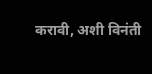करावी, अशी विनंती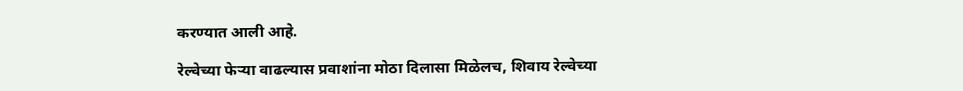करण्यात आली आहे.

रेल्वेच्या फेऱ्या वाढल्यास प्रवाशांना मोठा दिलासा मिळेलच, शिवाय रेल्वेच्या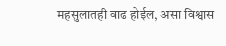महसुलातही वाढ होईल, असा विश्वास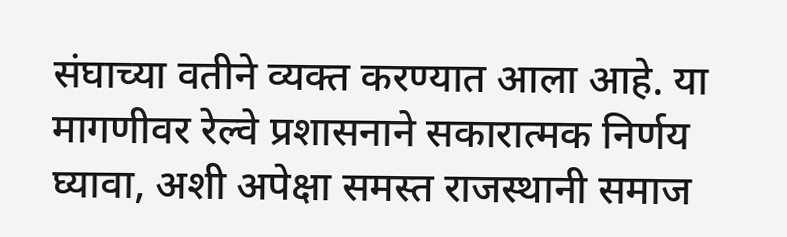संघाच्या वतीने व्यक्त करण्यात आला आहे. या मागणीवर रेल्वे प्रशासनाने सकारात्मक निर्णय घ्यावा, अशी अपेक्षा समस्त राजस्थानी समाज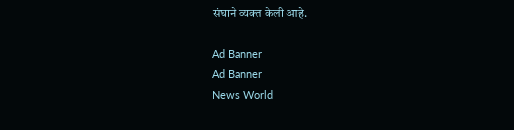संघाने व्यक्त केली आहे.

Ad Banner
Ad Banner
News World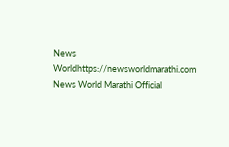News Worldhttps://newsworldmarathi.com
News World Marathi Official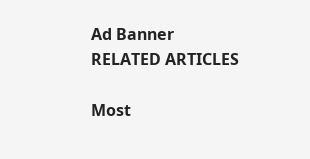Ad Banner
RELATED ARTICLES

Most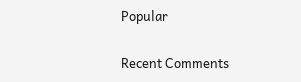Popular

Recent Comments